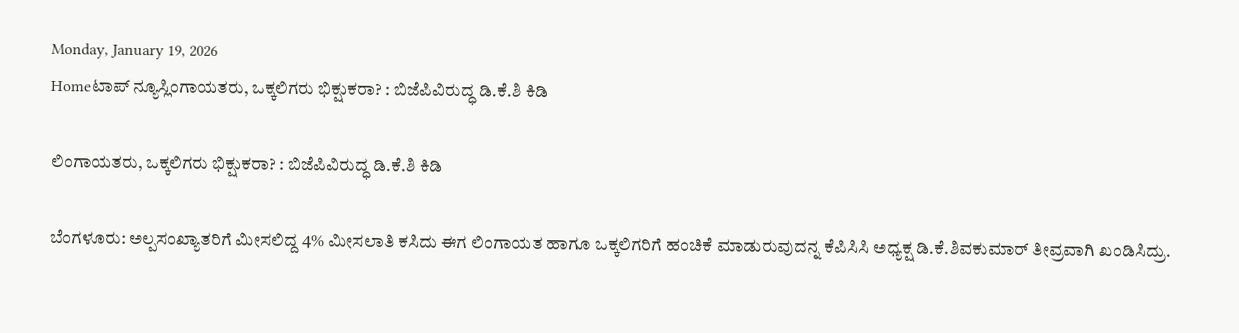Monday, January 19, 2026
Homeಟಾಪ್ ನ್ಯೂಸ್ಲಿಂಗಾಯತರು, ಒಕ್ಕಲಿಗರು ಭಿಕ್ಷುಕರಾ? : ಬಿಜೆಪಿವಿರುದ್ಧ ಡಿ.ಕೆ.ಶಿ ಕಿಡಿ

ಲಿಂಗಾಯತರು, ಒಕ್ಕಲಿಗರು ಭಿಕ್ಷುಕರಾ? : ಬಿಜೆಪಿವಿರುದ್ಧ ಡಿ.ಕೆ.ಶಿ ಕಿಡಿ

ಬೆಂಗಳೂರು: ಅಲ್ಪಸಂಖ್ಯಾತರಿಗೆ ಮೀಸಲಿದ್ದ 4% ಮೀಸಲಾತಿ ಕಸಿದು ಈಗ ಲಿಂಗಾಯತ ಹಾಗೂ ಒಕ್ಕಲಿಗರಿಗೆ ಹಂಚಿಕೆ ಮಾಡುರುವುದನ್ನ ಕೆಪಿಸಿಸಿ ಅಧ್ಯಕ್ಷ ಡಿ.ಕೆ.ಶಿವಕುಮಾರ್ ತೀವ್ರವಾಗಿ ಖಂಡಿಸಿದ್ರು.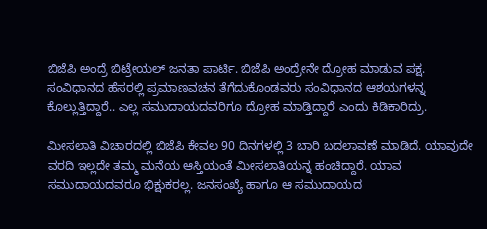ಬಿಜೆಪಿ ಅಂದ್ರೆ ಬಿಟ್ರೇಯಲ್ ಜನತಾ ಪಾರ್ಟಿ. ಬಿಜೆಪಿ ಅಂದ್ರೇನೇ ದ್ರೋಹ ಮಾಡುವ ಪಕ್ಷ. ಸಂವಿಧಾನದ ಹೆಸರಲ್ಲಿ ಪ್ರಮಾಣವಚನ ತೆಗೆದುಕೊಂಡವರು ಸಂವಿಧಾನದ ಆಶಯಗಳನ್ನ ಕೊಲ್ಲುತ್ತಿದ್ದಾರೆ.. ಎಲ್ಲ ಸಮುದಾಯದವರಿಗೂ ದ್ರೋಹ ಮಾಡ್ತಿದ್ದಾರೆ ಎಂದು ಕಿಡಿಕಾರಿದ್ರು.

ಮೀಸಲಾತಿ ವಿಚಾರದಲ್ಲಿ ಬಿಜೆಪಿ ಕೇವಲ 90 ದಿನಗಳಲ್ಲಿ 3 ಬಾರಿ ಬದಲಾವಣೆ ಮಾಡಿದೆ. ಯಾವುದೇ ವರದಿ ಇಲ್ಲದೇ ತಮ್ಮ ಮನೆಯ ಆಸ್ತಿಯಂತೆ ಮೀಸಲಾತಿಯನ್ನ ಹಂಚಿದ್ದಾರೆ. ಯಾವ ಸಮುದಾಯದವರೂ ಭಿಕ್ಷುಕರಲ್ಲ. ಜನಸಂಖ್ಯೆ ಹಾಗೂ ಆ ಸಮುದಾಯದ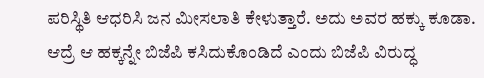ಪರಿಸ್ಥಿತಿ ಆಧರಿಸಿ ಜನ ಮೀಸಲಾತಿ ಕೇಳುತ್ತಾರೆ. ಅದು ಅವರ ಹಕ್ಕು ಕೂಡಾ. ಆದ್ರೆ ಆ ಹಕ್ಕನ್ನೇ ಬಿಜೆಪಿ ಕಸಿದುಕೊಂಡಿದೆ ಎಂದು ಬಿಜೆಪಿ ವಿರುದ್ಧ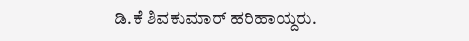ಡಿ.ಕೆ ಶಿವಕುಮಾರ್ ಹರಿಹಾಯ್ದರು.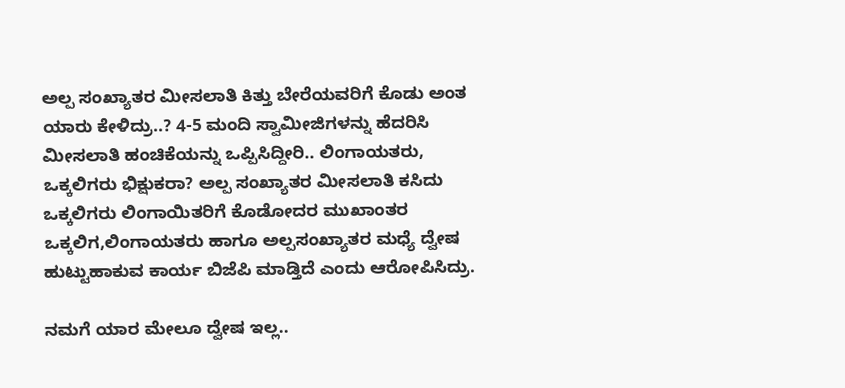ಅಲ್ಪ ಸಂಖ್ಯಾತರ ಮೀಸಲಾತಿ ಕಿತ್ತು ಬೇರೆಯವರಿಗೆ ಕೊಡು ಅಂತ ಯಾರು ಕೇಳಿದ್ರು..? 4-5 ಮಂದಿ ಸ್ವಾಮೀಜಿಗಳನ್ನು ಹೆದರಿಸಿ ಮೀಸಲಾತಿ ಹಂಚಿಕೆಯನ್ನು ಒಪ್ಪಿಸಿದ್ದೀರಿ.. ಲಿಂಗಾಯತರು, ಒಕ್ಕಲಿಗರು ಭಿಕ್ಷುಕರಾ? ಅಲ್ಪ ಸಂಖ್ಯಾತರ ಮೀಸಲಾತಿ ಕಸಿದು ಒಕ್ಕಲಿಗರು ಲಿಂಗಾಯಿತರಿಗೆ ಕೊಡೋದರ ಮುಖಾಂತರ ಒಕ್ಕಲಿಗ,ಲಿಂಗಾಯತರು ಹಾಗೂ ಅಲ್ಪಸಂಖ್ಯಾತರ ಮಧ್ಯೆ ದ್ವೇಷ ಹುಟ್ಟುಹಾಕುವ ಕಾರ್ಯ ಬಿಜೆಪಿ ಮಾಡ್ತಿದೆ ಎಂದು ಆರೋಪಿಸಿದ್ರು.

ನಮಗೆ ಯಾರ ಮೇಲೂ ದ್ವೇಷ ಇಲ್ಲ..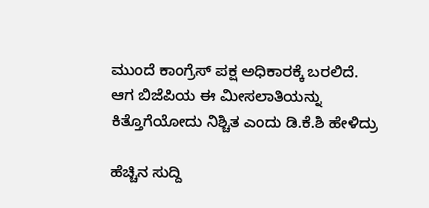ಮುಂದೆ ಕಾಂಗ್ರೆಸ್ ಪಕ್ಷ ಅಧಿಕಾರಕ್ಕೆ ಬರಲಿದೆ. ಆಗ ಬಿಜೆಪಿಯ ಈ ಮೀಸಲಾತಿಯನ್ನು ಕಿತ್ತೊಗೆಯೋದು ನಿಶ್ಚಿತ ಎಂದು ಡಿ.ಕೆ.ಶಿ ಹೇಳಿದ್ರು

ಹೆಚ್ಚಿನ ಸುದ್ದಿ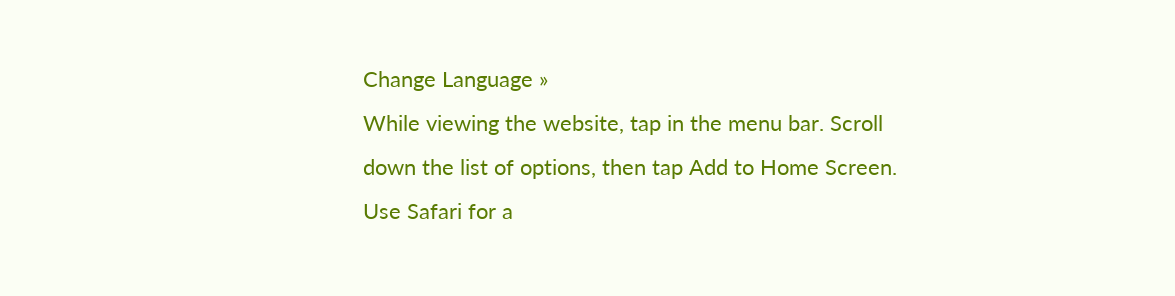Change Language »
While viewing the website, tap in the menu bar. Scroll down the list of options, then tap Add to Home Screen.
Use Safari for a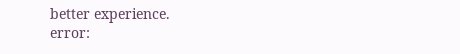better experience.
error: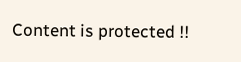Content is protected !!